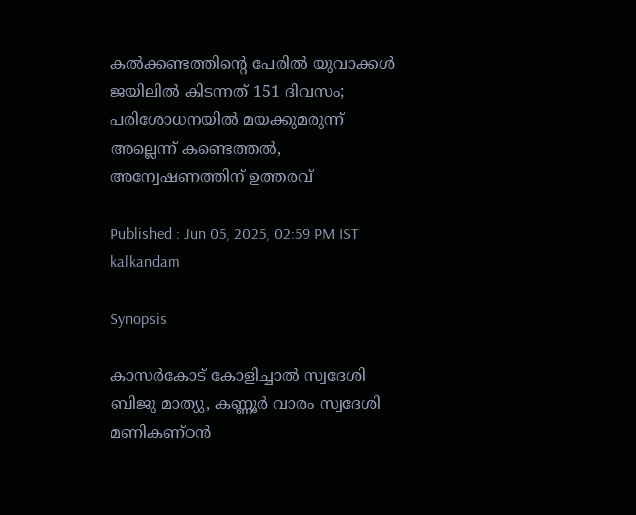കൽക്കണ്ടത്തിന്റെ പേരിൽ യുവാക്കൾ ജയിലിൽ കിടന്നത് 151 ദിവസം; പരിശോധനയിൽ മയക്കുമരുന്ന് അല്ലെന്ന് കണ്ടെത്തൽ, അന്വേഷണത്തിന് ഉത്തരവ്

Published : Jun 05, 2025, 02:59 PM IST
kalkandam

Synopsis

കാസർകോട് കോളിച്ചാൽ സ്വദേശി ബിജു മാത്യു, കണ്ണൂർ വാരം സ്വദേശി മണികണ്ഠൻ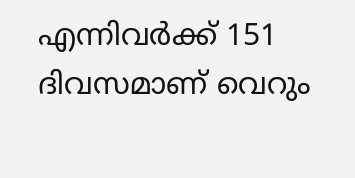എന്നിവർക്ക് 151 ദിവസമാണ് വെറും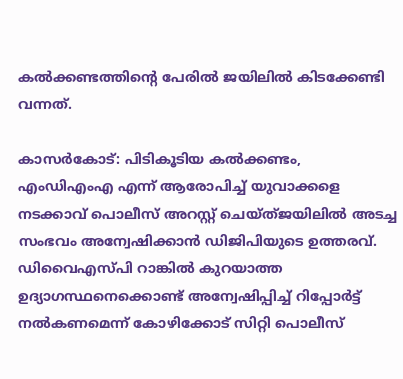കൽക്കണ്ടത്തിന്റെ പേരിൽ ജയിലിൽ കിടക്കേണ്ടി വന്നത്.

കാസർകോട്: പിടികൂടിയ കൽക്കണ്ടം, എംഡിഎംഎ എന്ന് ആരോപിച്ച് യുവാക്കളെ നടക്കാവ് പൊലീസ് അറസ്റ്റ് ചെയ്ത്ജയിലിൽ അടച്ച സംഭവം അന്വേഷിക്കാൻ ഡിജിപിയുടെ ഉത്തരവ്. ഡിവൈഎസ്പി റാങ്കിൽ കുറയാത്ത ഉദ്യാഗസ്ഥനെക്കൊണ്ട് അന്വേഷിപ്പിച്ച് റിപ്പോർട്ട് നൽകണമെന്ന് കോഴിക്കോട് സിറ്റി പൊലീസ്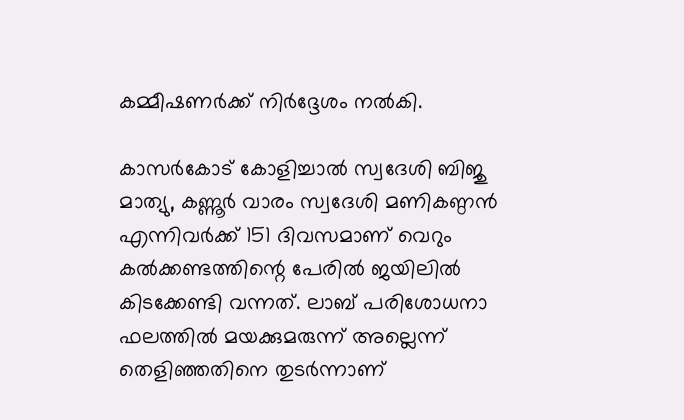കമ്മീഷണർക്ക് നിർദ്ദേശം നൽകി.

കാസർകോട് കോളിച്ചാൽ സ്വദേശി ബിജു മാത്യു, കണ്ണൂർ വാരം സ്വദേശി മണികണ്ഠൻ എന്നിവർക്ക് 151 ദിവസമാണ് വെറും കൽക്കണ്ടത്തിന്റെ പേരിൽ ജയിലിൽ കിടക്കേണ്ടി വന്നത്. ലാബ് പരിശോധനാ ഫലത്തിൽ മയക്കുമരുന്ന് അല്ലെന്ന് തെളിഞ്ഞതിനെ തുടർന്നാണ്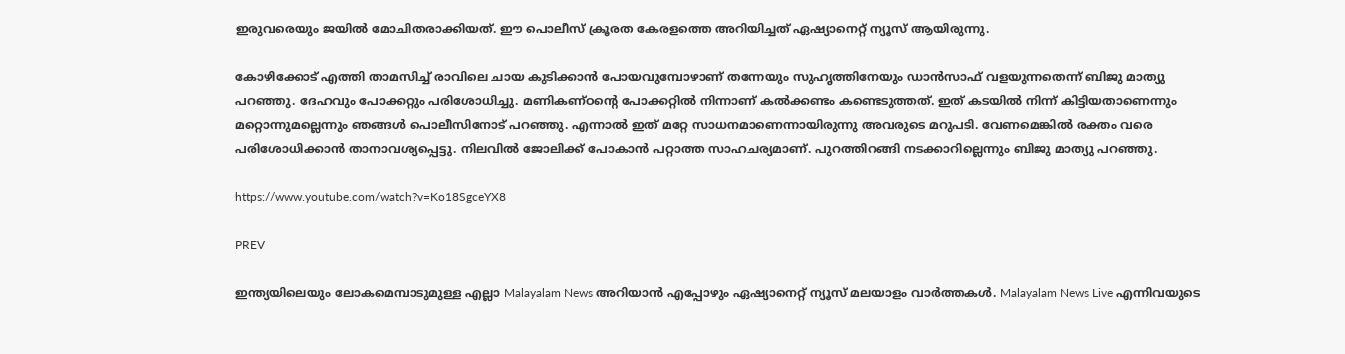ഇരുവരെയും ജയിൽ മോചിതരാക്കിയത്. ഈ പൊലീസ് ക്രൂരത കേരളത്തെ അറിയിച്ചത് ഏഷ്യാനെറ്റ് ന്യൂസ് ആയിരുന്നു.

കോഴിക്കോട് എത്തി താമസിച്ച് രാവിലെ ചായ കുടിക്കാൻ പോയവുമ്പോഴാണ് തന്നേയും സുഹൃത്തിനേയും ഡാൻസാഫ് വളയുന്നതെന്ന് ബിജു മാത്യു പറഞ്ഞു. ദേഹവും പോക്കറ്റും പരിശോധിച്ചു. മണികണ്ഠൻ്റെ പോക്കറ്റിൽ നിന്നാണ് കൽക്കണ്ടം കണ്ടെടുത്തത്. ഇത് കടയിൽ നിന്ന് കിട്ടിയതാണെന്നും മറ്റൊന്നുമല്ലെന്നും ഞങ്ങൾ പൊലീസിനോട് പറ‍ഞ്ഞു. എന്നാൽ ഇത് മറ്റേ സാധനമാണെന്നായിരുന്നു അവരുടെ മറുപടി. വേണമെങ്കിൽ രക്തം വരെ പരിശോധിക്കാൻ താനാവശ്യപ്പെട്ടു. നിലവിൽ ജോലിക്ക് പോകാൻ പറ്റാത്ത സാഹചര്യമാണ്. പുറത്തിറങ്ങി നടക്കാറില്ലെന്നും ബിജു മാത്യു പറഞ്ഞു.

https://www.youtube.com/watch?v=Ko18SgceYX8

PREV

ഇന്ത്യയിലെയും ലോകമെമ്പാടുമുള്ള എല്ലാ Malayalam News അറിയാൻ എപ്പോഴും ഏഷ്യാനെറ്റ് ന്യൂസ് മലയാളം വാർത്തകൾ. Malayalam News Live എന്നിവയുടെ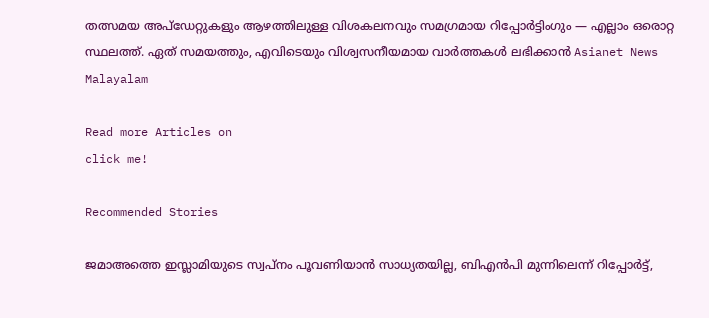തത്സമയ അപ്‌ഡേറ്റുകളും ആഴത്തിലുള്ള വിശകലനവും സമഗ്രമായ റിപ്പോർട്ടിംഗും — എല്ലാം ഒരൊറ്റ സ്ഥലത്ത്. ഏത് സമയത്തും, എവിടെയും വിശ്വസനീയമായ വാർത്തകൾ ലഭിക്കാൻ Asianet News Malayalam

Read more Articles on
click me!

Recommended Stories

ജമാഅത്തെ ഇസ്ലാമിയുടെ സ്വപ്നം പൂവണിയാൻ സാധ്യതയില്ല, ബിഎൻപി മുന്നിലെന്ന് റിപ്പോർട്ട്,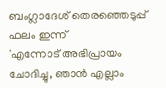ബംഗ്ലാദേശ് തെരഞ്ഞെടുപ്പ് ഫലം ഇന്ന്
'എന്നോട് അഭിപ്രായം ചോദിച്ചു, ഞാൻ എല്ലാം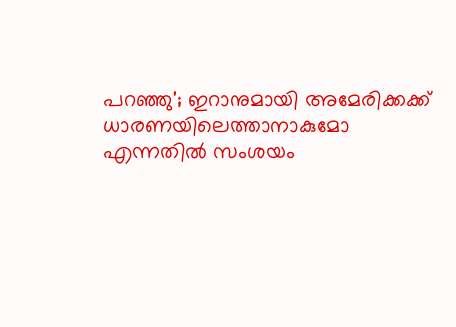പറഞ്ഞു'; ഇറാനുമായി അമേരിക്കക്ക് ധാരണയിലെത്താനാകുമോ എന്നതിൽ സംശയം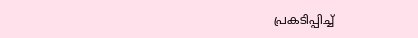പ്രകടിപ്പിച്ച്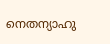നെതന്യാഹു